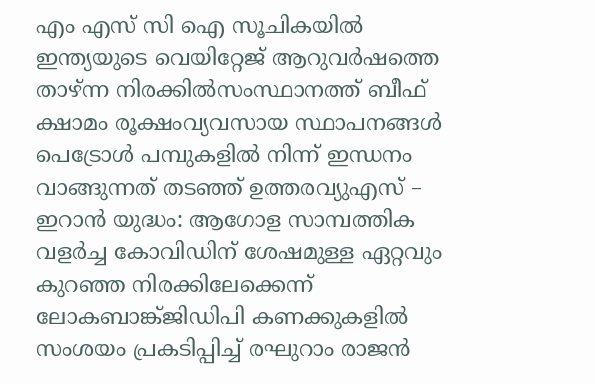എം എസ് സി ഐ സൂചികയില്‍ ഇന്ത്യയുടെ വെയിറ്റേജ് ആറുവര്‍ഷത്തെ താഴ്ന്ന നിരക്കില്‍സംസ്ഥാനത്ത് ബീഫ് ക്ഷാമം രൂക്ഷംവ്യവസായ സ്ഥാപനങ്ങൾ പെട്രോൾ പമ്പുകളിൽ നിന്ന് ഇന്ധനം വാങ്ങുന്നത് തടഞ്ഞ് ഉത്തരവ്യുഎസ് – ഇറാൻ യുദ്ധം: ആഗോള സാമ്പത്തിക വളർച്ച കോവിഡിന് ശേഷമുള്ള ഏറ്റവും കുറഞ്ഞ നിരക്കിലേക്കെന്ന് ലോകബാങ്ക്ജിഡിപി കണക്കുകളിൽ സംശയം പ്രകടിപ്പിച്ച് രഘുറാം രാജൻ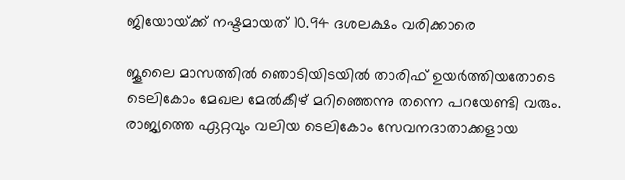ജിയോയ്‌ക്ക് നഷ്ടമായത് 10.94 ദശലക്ഷം വരിക്കാരെ

ജൂലൈ മാസത്തിൽ ഞൊടിയിടയിൽ താരിഫ് ഉയർത്തിയതോടെ ടെലികോം മേഖല മേൽകീഴ് മറിഞ്ഞെന്നു തന്നെ പറയേണ്ടി വരും. രാജ്യത്തെ ഏറ്റവും വലിയ ടെലികോം സേവനദാതാക്കളായ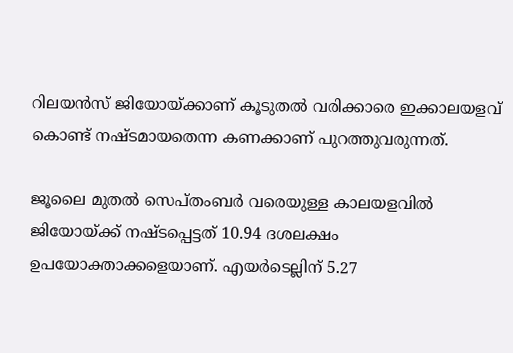റിലയൻസ് ജിയോയ്‌ക്കാണ് കൂടുതൽ വരിക്കാരെ ഇക്കാലയളവ് കൊണ്ട് നഷ്ടമായതെന്ന കണക്കാണ് പുറത്തുവരുന്നത്.

ജൂലൈ മുതൽ സെപ്തംബർ വരെയുള്ള കാലയളവിൽ ജിയോയ്‌ക്ക് നഷ്ടപ്പെട്ടത് 10.94 ദശലക്ഷം ഉപയോക്താക്കളെയാണ്. എയർടെല്ലിന് 5.27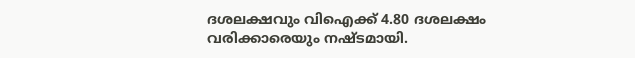ദശലക്ഷവും വിഐക്ക് 4.80 ദശലക്ഷം വരിക്കാരെയും നഷ്ടമായി.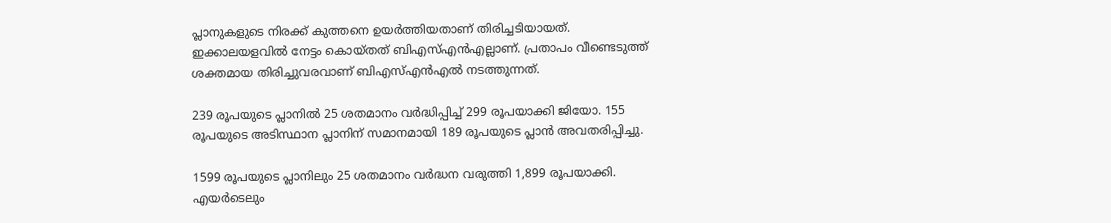പ്ലാനുകളുടെ നിരക്ക് കുത്തനെ ഉയർത്തിയതാണ് തിരിച്ചടിയായത്. ഇക്കാലയളവിൽ നേട്ടം കൊയ്തത് ബിഎസ്എൻഎല്ലാണ്. പ്രതാപം വീണ്ടെടുത്ത് ശക്തമായ തിരിച്ചുവരവാണ് ബിഎസ്എൻഎൽ നടത്തുന്നത്.

239 രൂപയുടെ പ്ലാനിൽ 25 ശതമാനം വർദ്ധിപ്പിച്ച് 299 രൂപയാക്കി ജിയോ. 155 രൂപയുടെ അടിസ്ഥാന പ്ലാനിന് സമാനമായി 189 രൂപയുടെ പ്ലാൻ അവതരിപ്പിച്ചു.

1599 രൂപയുടെ പ്ലാനിലും 25 ശതമാനം വർദ്ധന വരുത്തി 1,899 രൂപയാക്കി. എയർടെലും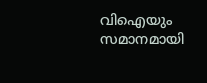വിഐയും സമാനമായി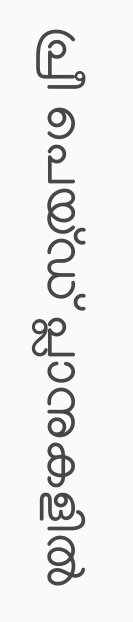പ്രീ പെയ്ഡ് പ്ലാനുകളിൽ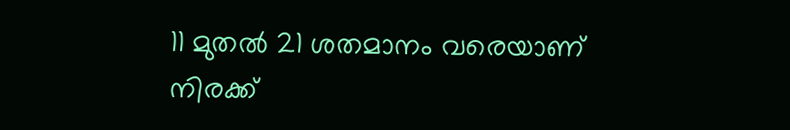11 മുതൽ 21 ശതമാനം വരെയാണ് നിരക്ക്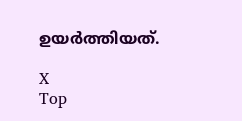ഉയർത്തിയത്.

X
Top